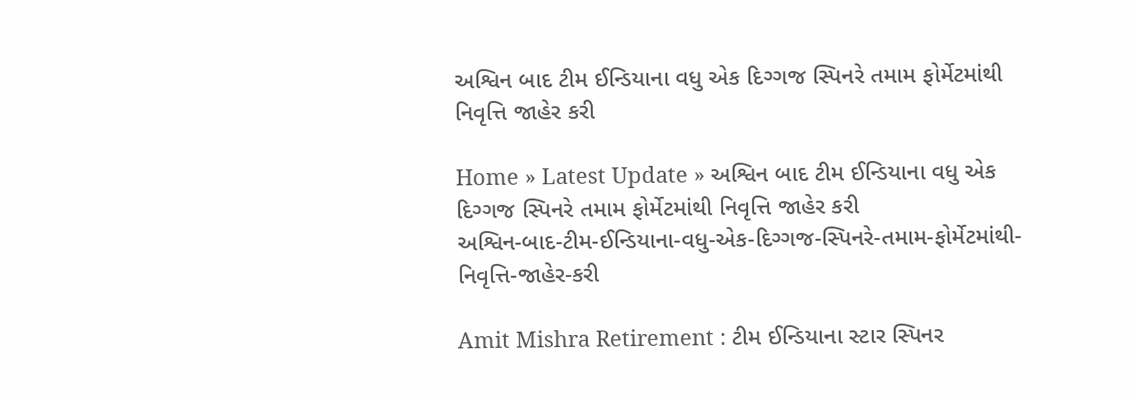અશ્વિન બાદ ટીમ ઈન્ડિયાના વધુ એક દિગ્ગજ સ્પિનરે તમામ ફોર્મેટમાંથી નિવૃત્તિ જાહેર કરી

Home » Latest Update » અશ્વિન બાદ ટીમ ઈન્ડિયાના વધુ એક દિગ્ગજ સ્પિનરે તમામ ફોર્મેટમાંથી નિવૃત્તિ જાહેર કરી
અશ્વિન-બાદ-ટીમ-ઈન્ડિયાના-વધુ-એક-દિગ્ગજ-સ્પિનરે-તમામ-ફોર્મેટમાંથી-નિવૃત્તિ-જાહેર-કરી

Amit Mishra Retirement : ટીમ ઈન્ડિયાના સ્ટાર સ્પિનર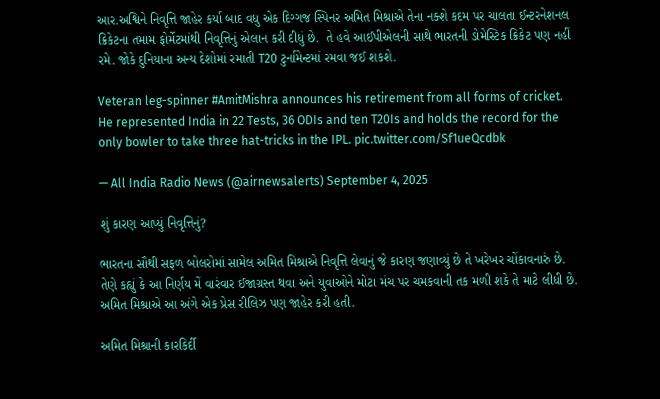આર.અશ્વિને નિવૃત્તિ જાહેર કર્યા બાદ વધુ એક દિગ્ગજ સ્પિનર અમિત મિશ્રાએ તેના નક્શે કદમ પર ચાલતા ઈન્ટરનેશનલ ક્રિકેટના તમામ ફોર્મેટમાંથી નિવૃત્તિનું એલાન કરી દીધું છે.  તે હવે આઈપીએલની સાથે ભારતની ડોમેસ્ટિક ક્રિકેટ પણ નહીં રમે. જોકે દુનિયાના અન્ય દેશોમાં રમાતી T20 ટુર્નામેન્ટમાં રમવા જઈ શકશે.

Veteran leg-spinner #AmitMishra announces his retirement from all forms of cricket. He represented India in 22 Tests, 36 ODIs and ten T20Is and holds the record for the only bowler to take three hat-tricks in the IPL. pic.twitter.com/Sf1ueQcdbk

— All India Radio News (@airnewsalerts) September 4, 2025

શું કારણ આપ્યું નિવૃત્તિનું?

ભારતના સૌથી સફળ બોલરોમાં સામેલ અમિત મિશ્રાએ નિવૃત્તિ લેવાનું જે કારણ જણાવ્યું છે તે ખરેખર ચોંકાવનારું છે. તેણે કહ્યું કે આ નિર્ણય મેં વારંવાર ઈજાગ્રસ્ત થવા અને યુવાઓને મોટા મંચ પર ચમકવાની તક મળી શકે તે માટે લીધી છે. અમિત મિશ્રાએ આ અંગે એક પ્રેસ રીલિઝ પણ જાહેર કરી હતી.

અમિત મિશ્રાની કારકિર્દી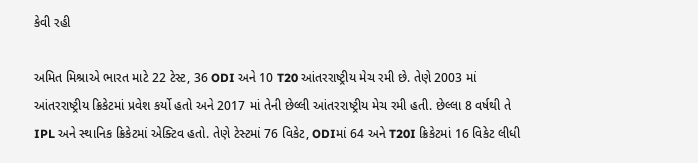કેવી રહી

અમિત મિશ્રાએ ભારત માટે 22 ટેસ્ટ, 36 ODI અને 10 T20 આંતરરાષ્ટ્રીય મેચ રમી છે. તેણે 2003 માં આંતરરાષ્ટ્રીય ક્રિકેટમાં પ્રવેશ કર્યો હતો અને 2017 માં તેની છેલ્લી આંતરરાષ્ટ્રીય મેચ રમી હતી. છેલ્લા 8 વર્ષથી તે IPL અને સ્થાનિક ક્રિકેટમાં એક્ટિવ હતો. તેણે ટેસ્ટમાં 76 વિકેટ, ODIમાં 64 અને T20I ક્રિકેટમાં 16 વિકેટ લીધી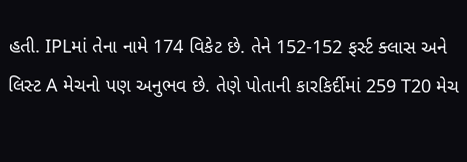હતી. IPLમાં તેના નામે 174 વિકેટ છે. તેને 152-152 ફર્સ્ટ ક્લાસ અને લિસ્ટ A મેચનો પણ અનુભવ છે. તેણે પોતાની કારકિર્દીમાં 259 T20 મેચ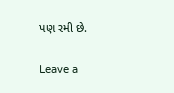પણ રમી છે.

Leave a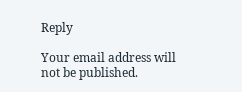Reply

Your email address will not be published.